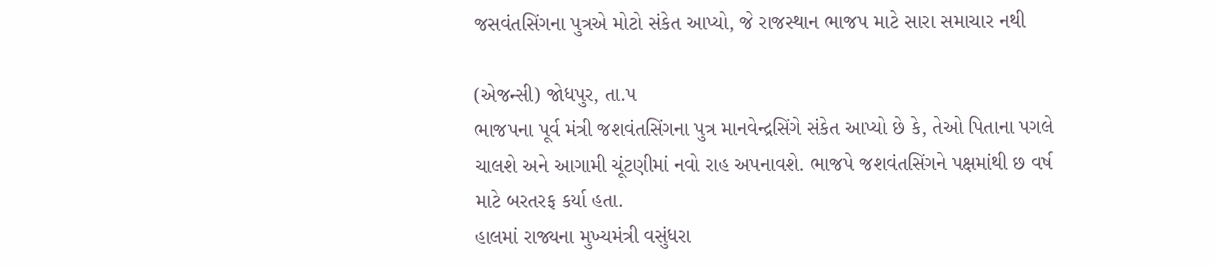જસવંતસિંગના પુત્રએ મોટો સંકેત આપ્યો, જે રાજસ્થાન ભાજપ માટે સારા સમાચાર નથી

(એજન્સી) જોધપુર, તા.પ
ભાજપના પૂર્વ મંત્રી જશવંતસિંગના પુત્ર માનવેન્દ્રસિંગે સંકેત આપ્યો છે કે, તેઓ પિતાના પગલે ચાલશે અને આગામી ચૂંટણીમાં નવો રાહ અપનાવશે. ભાજપે જશવંતસિંગને પક્ષમાંથી છ વર્ષ માટે બરતરફ કર્યા હતા.
હાલમાં રાજ્યના મુખ્યમંત્રી વસુંધરા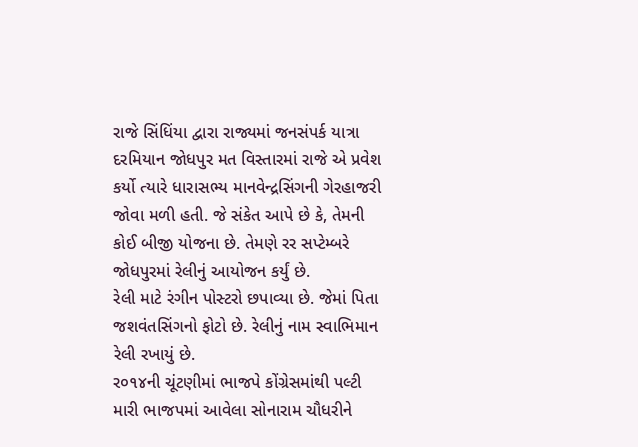રાજે સિંધિંયા દ્વારા રાજ્યમાં જનસંપર્ક યાત્રા દરમિયાન જોધપુર મત વિસ્તારમાં રાજે એ પ્રવેશ કર્યો ત્યારે ધારાસભ્ય માનવેન્દ્રસિંગની ગેરહાજરી જોવા મળી હતી. જે સંકેત આપે છે કે, તેમની કોઈ બીજી યોજના છે. તેમણે રર સપ્ટેમ્બરે જોધપુરમાં રેલીનું આયોજન કર્યું છે.
રેલી માટે રંગીન પોસ્ટરો છપાવ્યા છે. જેમાં પિતા જશવંતસિંગનો ફોટો છે. રેલીનું નામ સ્વાભિમાન રેલી રખાયું છે.
ર૦૧૪ની ચૂંટણીમાં ભાજપે કોંગ્રેસમાંથી પલ્ટી મારી ભાજપમાં આવેલા સોનારામ ચૌધરીને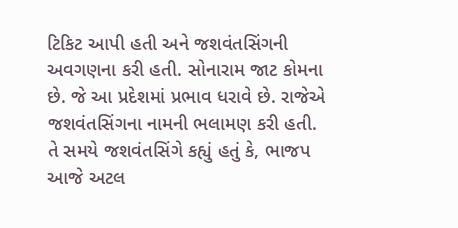ટિકિટ આપી હતી અને જશવંતસિંગની અવગણના કરી હતી. સોનારામ જાટ કોમના છે. જે આ પ્રદેશમાં પ્રભાવ ધરાવે છે. રાજેએ જશવંતસિંગના નામની ભલામણ કરી હતી. તે સમયે જશવંતસિંગે કહ્યું હતું કે, ભાજપ આજે અટલ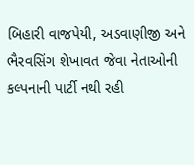બિહારી વાજપેયી, અડવાણીજી અને ભૈરવસિંગ શેખાવત જેવા નેતાઓની કલ્પનાની પાર્ટી નથી રહી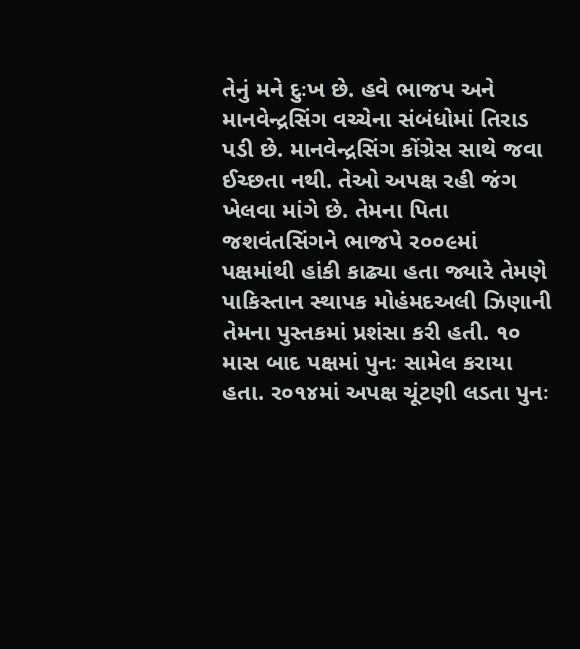તેનું મને દુઃખ છે. હવે ભાજપ અને માનવેન્દ્રસિંગ વચ્ચેના સંબંધોમાં તિરાડ પડી છે. માનવેન્દ્રસિંગ કોંગ્રેસ સાથે જવા ઈચ્છતા નથી. તેઓ અપક્ષ રહી જંગ ખેલવા માંગે છે. તેમના પિતા જશવંતસિંગને ભાજપે ર૦૦૯માં પક્ષમાંથી હાંકી કાઢ્યા હતા જ્યારે તેમણે પાકિસ્તાન સ્થાપક મોહંમદઅલી ઝિણાની તેમના પુસ્તકમાં પ્રશંસા કરી હતી. ૧૦ માસ બાદ પક્ષમાં પુનઃ સામેલ કરાયા હતા. ર૦૧૪માં અપક્ષ ચૂંટણી લડતા પુનઃ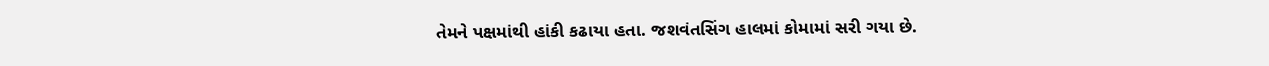તેમને પક્ષમાંથી હાંકી કઢાયા હતા. જશવંતસિંગ હાલમાં કોમામાં સરી ગયા છે.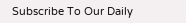Subscribe To Our Daily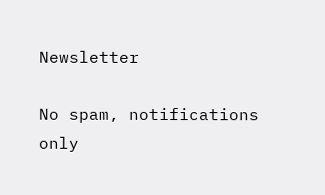Newsletter

No spam, notifications only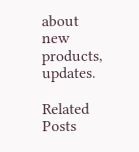about new products, updates.

Related Posts